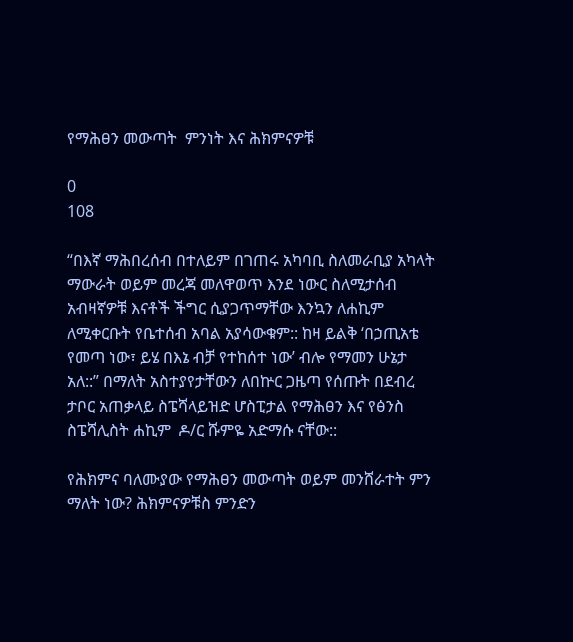የማሕፀን መውጣት  ምንነት እና ሕክምናዎቹ

0
108

“በእኛ ማሕበረሰብ በተለይም በገጠሩ አካባቢ ስለመራቢያ አካላት ማውራት ወይም መረጃ መለዋወጥ እንደ ነውር ስለሚታሰብ አብዛኛዎቹ እናቶች ችግር ሲያጋጥማቸው እንኳን ለሐኪም ለሚቀርቡት የቤተሰብ አባል አያሳውቁም:: ከዛ ይልቅ ‘በኃጢአቴ የመጣ ነው፣ ይሄ በእኔ ብቻ የተከሰተ ነው’ ብሎ የማመን ሁኔታ አለ::” በማለት አስተያየታቸውን ለበኵር ጋዜጣ የሰጡት በደብረ ታቦር አጠቃላይ ስፔሻላይዝድ ሆስፒታል የማሕፀን እና የፅንስ ስፔሻሊስት ሐኪም  ዶ/ር ሹምዬ አድማሱ ናቸው::

የሕክምና ባለሙያው የማሕፀን መውጣት ወይም መንሸራተት ምን ማለት ነው? ሕክምናዎቹስ ምንድን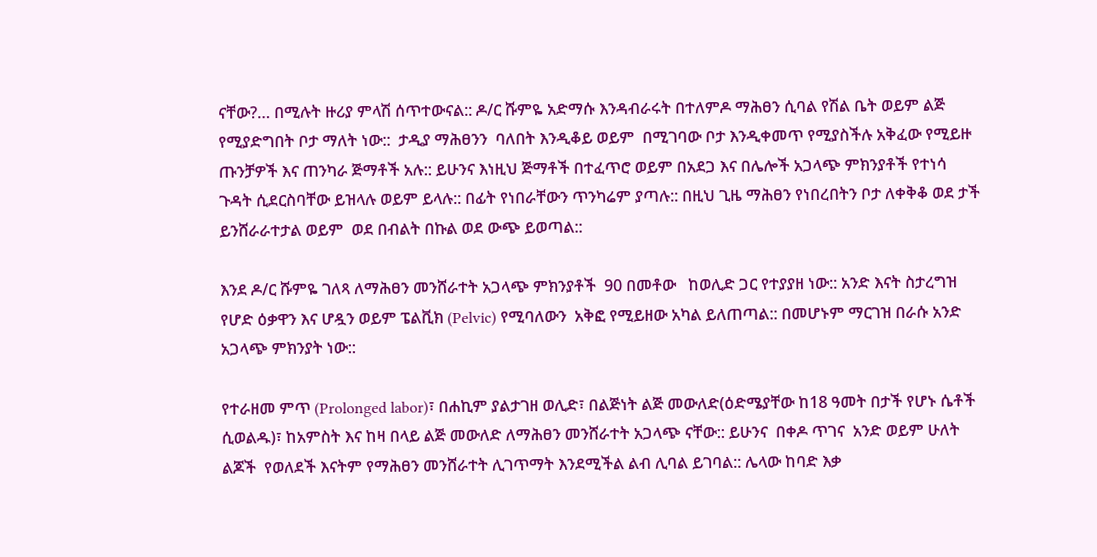ናቸው?… በሚሉት ዙሪያ ምላሽ ሰጥተውናል:: ዶ/ር ሹምዬ አድማሱ እንዳብራሩት በተለምዶ ማሕፀን ሲባል የሽል ቤት ወይም ልጅ የሚያድግበት ቦታ ማለት ነው::  ታዲያ ማሕፀንን  ባለበት እንዲቆይ ወይም  በሚገባው ቦታ እንዲቀመጥ የሚያስችሉ አቅፈው የሚይዙ ጡንቻዎች እና ጠንካራ ጅማቶች አሉ:: ይሁንና እነዚህ ጅማቶች በተፈጥሮ ወይም በአደጋ እና በሌሎች አጋላጭ ምክንያቶች የተነሳ ጉዳት ሲደርስባቸው ይዝላሉ ወይም ይላሉ:: በፊት የነበራቸውን ጥንካሬም ያጣሉ:: በዚህ ጊዜ ማሕፀን የነበረበትን ቦታ ለቀቅቆ ወደ ታች ይንሸራራተታል ወይም  ወደ በብልት በኩል ወደ ውጭ ይወጣል::

እንደ ዶ/ር ሹምዬ ገለጻ ለማሕፀን መንሸራተት አጋላጭ ምክንያቶች  90 በመቶው   ከወሊድ ጋር የተያያዘ ነው:: አንድ እናት ስታረግዝ የሆድ ዕቃዋን እና ሆዷን ወይም ፔልቪክ (Pelvic) የሚባለውን  አቅፎ የሚይዘው አካል ይለጠጣል:: በመሆኑም ማርገዝ በራሱ አንድ አጋላጭ ምክንያት ነው::

የተራዘመ ምጥ (Prolonged labor)፣ በሐኪም ያልታገዘ ወሊድ፣ በልጅነት ልጅ መውለድ(ዕድሜያቸው ከ18 ዓመት በታች የሆኑ ሴቶች ሲወልዱ)፣ ከአምስት እና ከዛ በላይ ልጅ መውለድ ለማሕፀን መንሸራተት አጋላጭ ናቸው:: ይሁንና  በቀዶ ጥገና  አንድ ወይም ሁለት ልጆች  የወለደች እናትም የማሕፀን መንሸራተት ሊገጥማት እንደሚችል ልብ ሊባል ይገባል:: ሌላው ከባድ እቃ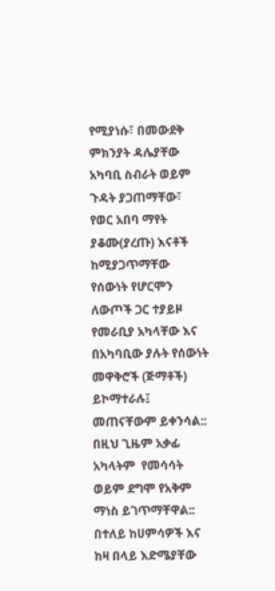የሚያነሱ፣ በመውደቅ ምክንያት ዳሌያቸው አካባቢ ስብራት ወይም ጉዳት ያጋጠማቸው፣  የወር አበባ ማየት ያቆሙ(ያረጡ) እናቶች ከሚያጋጥማቸው የሰውነት የሆርሞን ለውጦች ጋር ተያይዞ የመራቢያ አካላቸው እና በአካባቢው ያሉት የሰውነት መዋቅሮች (ጅማቶች) ይኮማተራሉ፤ መጠናቸውም ይቀንሳል:: በዚህ ጊዜም አቃፊ አካላትም  የመሳሳት ወይም ደግሞ የአቅም ማነስ ይገጥማቸዋል:: በተለይ ከሀምሳዎች እና ከዛ በላይ እድሜያቸው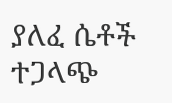ያለፈ ሴቶች  ተጋላጭ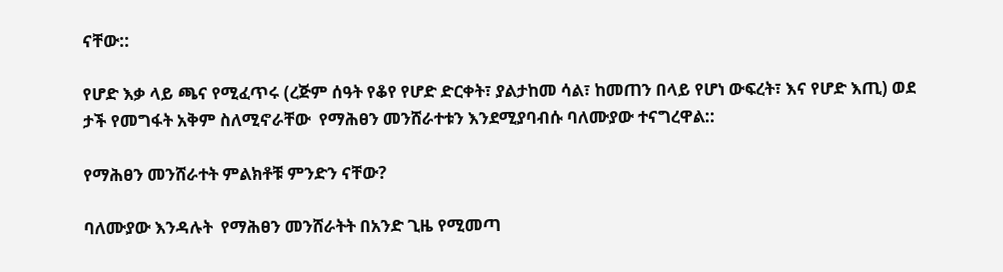ናቸው::

የሆድ እቃ ላይ ጫና የሚፈጥሩ (ረጅም ሰዓት የቆየ የሆድ ድርቀት፣ ያልታከመ ሳል፣ ከመጠን በላይ የሆነ ውፍረት፣ እና የሆድ እጢ) ወደ ታች የመግፋት አቅም ስለሚኖራቸው  የማሕፀን መንሸራተቱን እንደሚያባብሱ ባለሙያው ተናግረዋል::

የማሕፀን መንሸራተት ምልክቶቹ ምንድን ናቸው?

ባለሙያው እንዳሉት  የማሕፀን መንሸራትት በአንድ ጊዜ የሚመጣ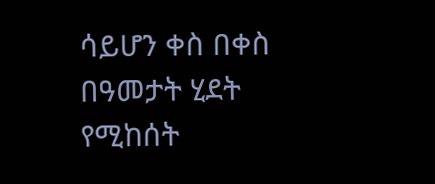ሳይሆን ቀስ በቀስ በዓመታት ሂደት የሚከሰት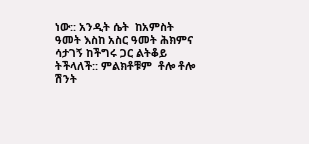ነው:: አንዲት ሴት  ከአምስት ዓመት እስከ አስር ዓመት ሕክምና ሳታገኝ ከችግሩ ጋር ልትቆይ ትችላለች:: ምልክቶቹም  ቶሎ ቶሎ ሽንት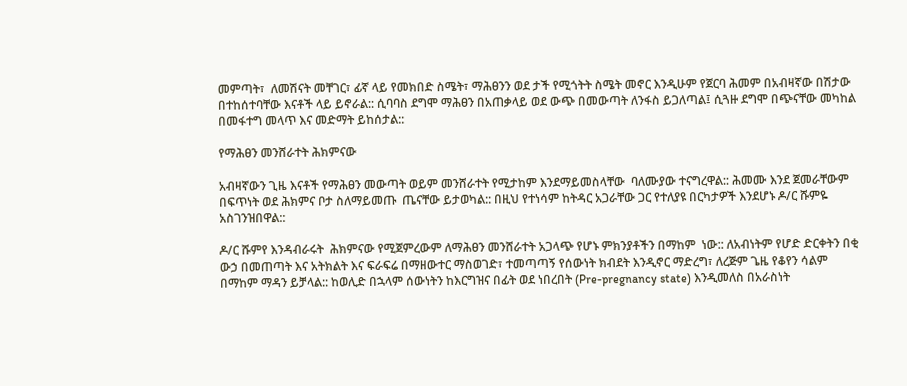መምጣት፣  ለመሽናት መቸገር፣ ፊኛ ላይ የመክበድ ስሜት፣ ማሕፀንን ወደ ታች የሚጎትት ስሜት መኖር እንዲሁም የጀርባ ሕመም በአብዛኛው በሽታው በተከሰተባቸው እናቶች ላይ ይኖራል:: ሲባባስ ደግሞ ማሕፀን በአጠቃላይ ወደ ውጭ በመውጣት ለንፋስ ይጋለጣል፤ ሲጓዙ ደግሞ በጭናቸው መካከል በመፋተግ መላጥ እና መድማት ይከሰታል::

የማሕፀን መንሸራተት ሕክምናው

አብዛኛውን ጊዜ እናቶች የማሕፀን መውጣት ወይም መንሸራተት የሚታከም እንደማይመስላቸው  ባለሙያው ተናግረዋል:: ሕመሙ እንደ ጀመራቸውም በፍጥነት ወደ ሕክምና ቦታ ስለማይመጡ  ጤናቸው ይታወካል:: በዚህ የተነሳም ከትዳር አጋራቸው ጋር የተለያዩ በርካታዎች እንደሆኑ ዶ/ር ሹምዬ አስገንዝበዋል::

ዶ/ር ሹምየ እንዳብራሩት  ሕክምናው የሚጀምረውም ለማሕፀን መንሸራተት አጋላጭ የሆኑ ምክንያቶችን በማከም  ነው:: ለአብነትም የሆድ ድርቀትን በቂ ውኃ በመጠጣት እና አትክልት እና ፍራፍሬ በማዘውተር ማስወገድ፣ ተመጣጣኝ የሰውነት ክብደት እንዲኖር ማድረግ፣ ለረጅም ጌዜ የቆየን ሳልም በማከም ማዳን ይቻላል:: ከወሊድ በኋላም ሰውነትን ከእርግዝና በፊት ወደ ነበረበት (Pre-pregnancy state) እንዲመለስ በአራስነት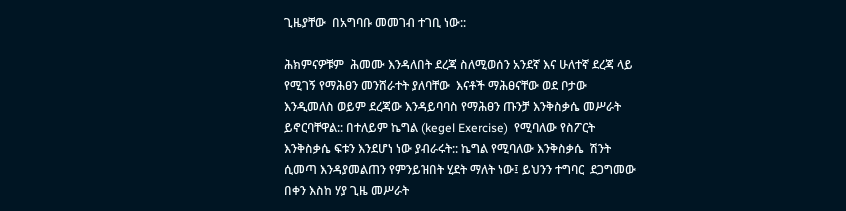ጊዜያቸው  በአግባቡ መመገብ ተገቢ ነው::

ሕክምናዎቹም  ሕመሙ እንዳለበት ደረጃ ስለሚወሰን አንደኛ እና ሁለተኛ ደረጃ ላይ የሚገኝ የማሕፀን መንሸራተት ያለባቸው  እናቶች ማሕፀናቸው ወደ ቦታው እንዲመለስ ወይም ደረጃው እንዳይባባስ የማሕፀን ጡንቻ እንቅስቃሴ መሥራት ይኖርባቸዋል:: በተለይም ኬግል (kegel Exercise)  የሚባለው የስፖርት እንቅስቃሴ ፍቱን እንደሆነ ነው ያብራሩት:: ኬግል የሚባለው እንቅስቃሴ  ሽንት ሲመጣ እንዳያመልጠን የምንይዝበት ሂደት ማለት ነው፤ ይህንን ተግባር  ደጋግመው በቀን እስከ ሃያ ጊዜ መሥራት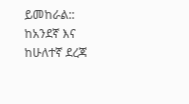ይመከራል:: ከአንደኛ እና ከሁለተኛ ደረጃ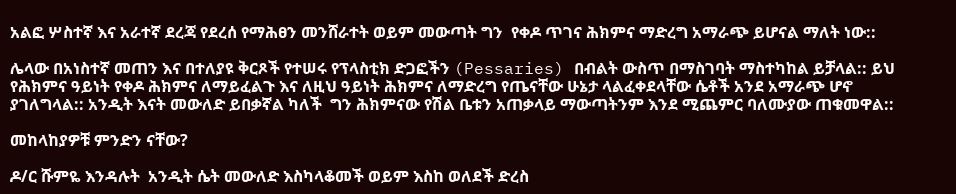አልፎ ሦስተኛ እና አራተኛ ደረጃ የደረሰ የማሕፀን መንሸራተት ወይም መውጣት ግን  የቀዶ ጥገና ሕክምና ማድረግ አማራጭ ይሆናል ማለት ነው::

ሌላው በአነስተኛ መጠን እና በተለያዩ ቅርጾች የተሠሩ የፕላስቲክ ድጋፎችን (Pessaries) በብልት ውስጥ በማስገባት ማስተካከል ይቻላል:: ይህ የሕክምና ዓይነት የቀዶ ሕክምና ለማይፈልጉ እና ለዚህ ዓይነት ሕክምና ለማድረግ የጤናቸው ሁኔታ ላልፈቀደላቸው ሴቶች አንደ አማራጭ ሆኖ ያገለግላል:: አንዲት እናት መውለድ ይበቃኛል ካለች  ግን ሕክምናው የሽል ቤቱን አጠቃላይ ማውጣትንም እንደ ሚጨምር ባለሙያው ጠቁመዋል::

መከላከያዎቹ ምንድን ናቸው?

ዶ/ር ሹምዬ እንዳሉት  አንዲት ሴት መውለድ እስካላቆመች ወይም እስከ ወለደች ድረስ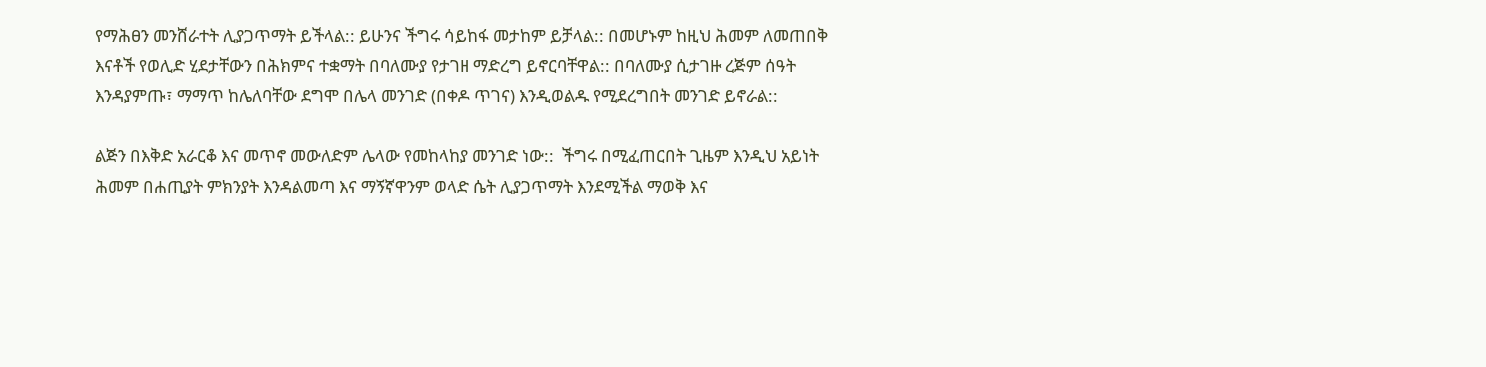የማሕፀን መንሸራተት ሊያጋጥማት ይችላል:: ይሁንና ችግሩ ሳይከፋ መታከም ይቻላል:: በመሆኑም ከዚህ ሕመም ለመጠበቅ እናቶች የወሊድ ሂደታቸውን በሕክምና ተቋማት በባለሙያ የታገዘ ማድረግ ይኖርባቸዋል:: በባለሙያ ሲታገዙ ረጅም ሰዓት እንዳያምጡ፣ ማማጥ ከሌለባቸው ደግሞ በሌላ መንገድ (በቀዶ ጥገና) እንዲወልዱ የሚደረግበት መንገድ ይኖራል::

ልጅን በእቅድ አራርቆ እና መጥኖ መውለድም ሌላው የመከላከያ መንገድ ነው::  ችግሩ በሚፈጠርበት ጊዜም እንዲህ አይነት ሕመም በሐጢያት ምክንያት እንዳልመጣ እና ማኝኛዋንም ወላድ ሴት ሊያጋጥማት እንደሚችል ማወቅ እና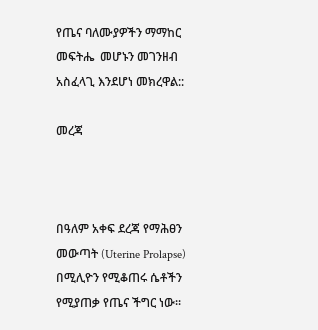የጤና ባለሙያዎችን ማማከር መፍትሔ  መሆኑን መገንዘብ አስፈላጊ እንደሆነ መክረዋል::

መረጃ



በዓለም አቀፍ ደረጃ የማሕፀን መውጣት (Uterine Prolapse) በሚሊዮን የሚቆጠሩ ሴቶችን የሚያጠቃ የጤና ችግር ነው፡፡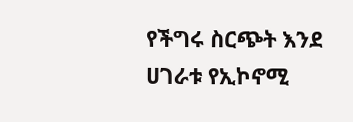የችግሩ ስርጭት እንደ ሀገራቱ የኢኮኖሚ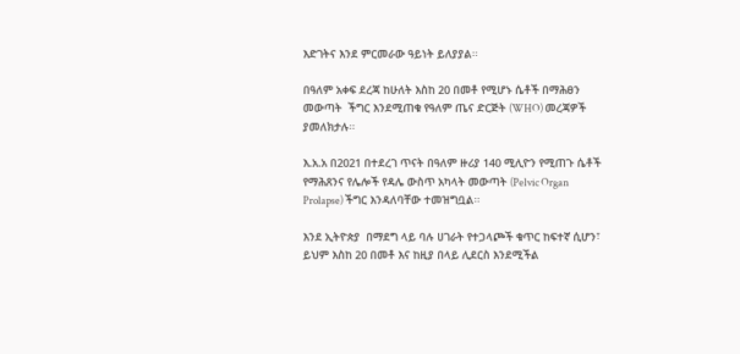እድገትና እንደ ምርመራው ዓይነት ይለያያል፡፡

በዓለም አቀፍ ደረጃ ከሁለት እስከ 20 በመቶ የሚሆኑ ሴቶች በማሕፀን መውጣት  ችግር እንደሚጠቁ የዓለም ጤና ድርጅት (WHO) መረጃዎች ያመለክታሉ፡፡

እ.አ.አ በ2021 በተደረገ ጥናት በዓለም ዙሪያ 140 ሚሊዮን የሚጠጉ ሴቶች የማሕጸንና የሌሎች የዳሌ ውስጥ አካላት መውጣት (Pelvic Organ Prolapse) ችግር እንዳለባቸው ተመዝግቧል፡፡

እንደ ኢትዮጵያ  በማደግ ላይ ባሉ ሀገራት የተጋላጮች ቁጥር ከፍተኛ ሲሆን፣ ይህም እስከ 20 በመቶ እና ከዚያ በላይ ሊደርስ እንደሚችል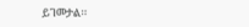ይገመታል፡፡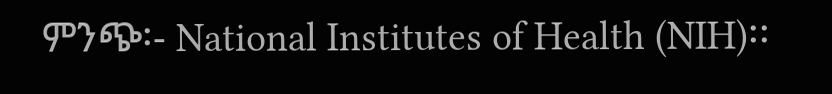ምንጭ፡- National Institutes of Health (NIH)፡፡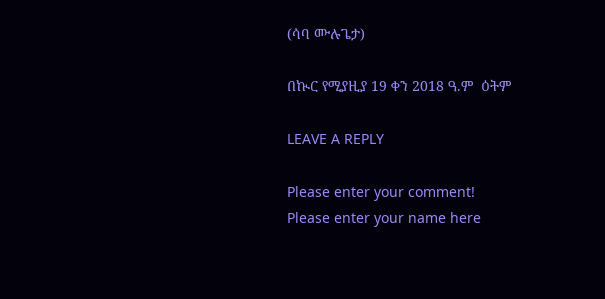(ሳባ ሙሉጌታ)

በኲር የሚያዚያ 19 ቀን 2018 ዓ.ም  ዕትም

LEAVE A REPLY

Please enter your comment!
Please enter your name here